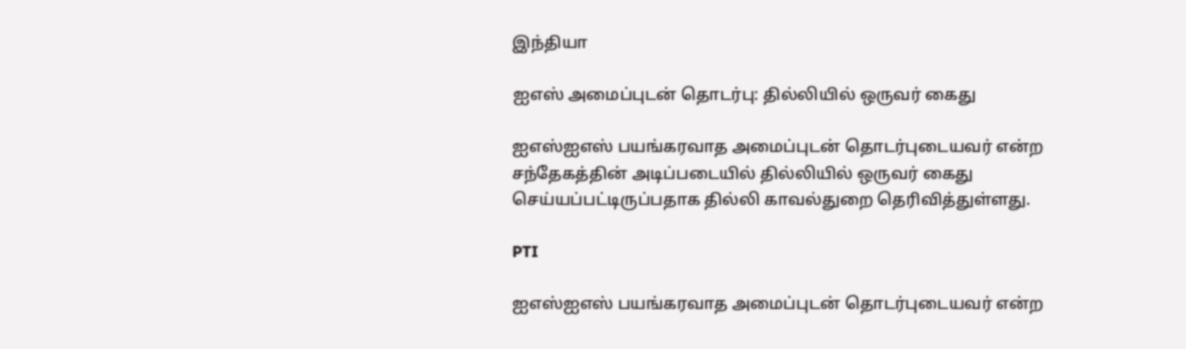இந்தியா

ஐஎஸ் அமைப்புடன் தொடர்பு: தில்லியில் ஒருவர் கைது

ஐஎஸ்ஐஎஸ் பயங்கரவாத அமைப்புடன் தொடர்புடையவர் என்ற சந்தேகத்தின் அடிப்படையில் தில்லியில் ஒருவர் கைது செய்யப்பட்டிருப்பதாக தில்லி காவல்துறை தெரிவித்துள்ளது.

PTI

ஐஎஸ்ஐஎஸ் பயங்கரவாத அமைப்புடன் தொடர்புடையவர் என்ற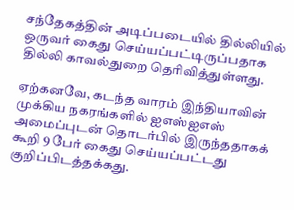சந்தேகத்தின் அடிப்படையில் தில்லியில் ஒருவர் கைது செய்யப்பட்டிருப்பதாக தில்லி காவல்துறை தெரிவித்துள்ளது.

ஏற்கனவே, கடந்த வாரம் இந்தியாவின் முக்கிய நகரங்களில் ஐஎஸ்ஐஎஸ் அமைப்புடன் தொடர்பில் இருந்ததாகக் கூறி 9 பேர் கைது செய்யப்பட்டது குறிப்பிடத்தக்கது.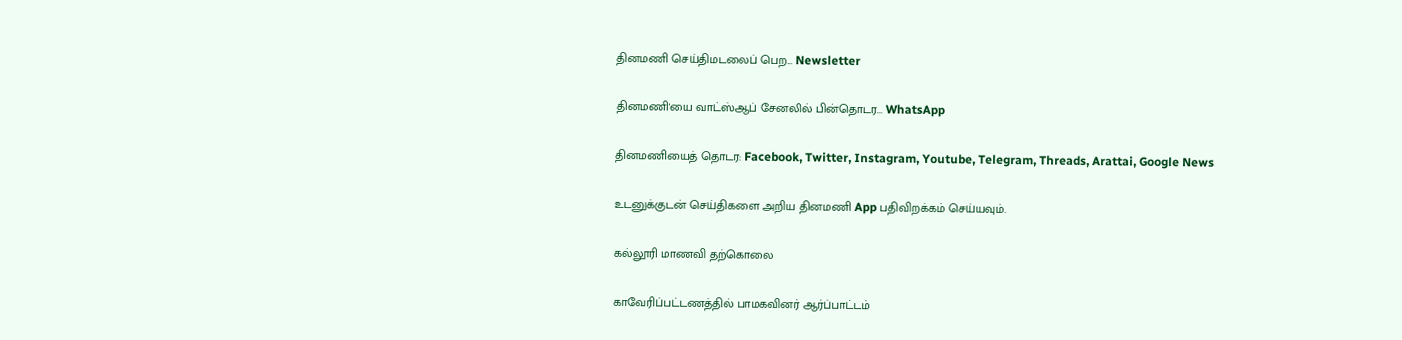தினமணி செய்திமடலைப் பெற... Newsletter

தினமணி'யை வாட்ஸ்ஆப் சேனலில் பின்தொடர... WhatsApp

தினமணியைத் தொடர: Facebook, Twitter, Instagram, Youtube, Telegram, Threads, Arattai, Google News

உடனுக்குடன் செய்திகளை அறிய தினமணி App பதிவிறக்கம் செய்யவும்.

கல்லூரி மாணவி தற்கொலை

காவேரிப்பட்டணத்தில் பாமகவினர் ஆர்ப்பாட்டம்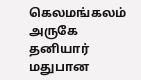கெலமங்கலம் அருகே தனியார் மதுபான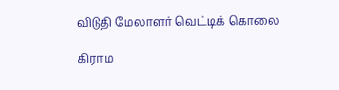விடுதி மேலாளர் வெட்டிக் கொலை

கிராம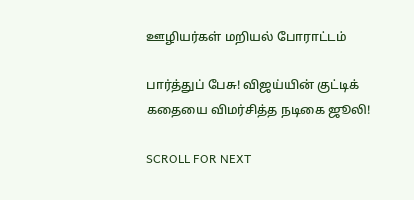ஊழியர்கள் மறியல் போராட்டம்

பார்த்துப் பேசு! விஜய்யின் குட்டிக் கதையை விமர்சித்த நடிகை ஜூலி!

SCROLL FOR NEXT